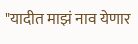"यादीत माझं नाव येणार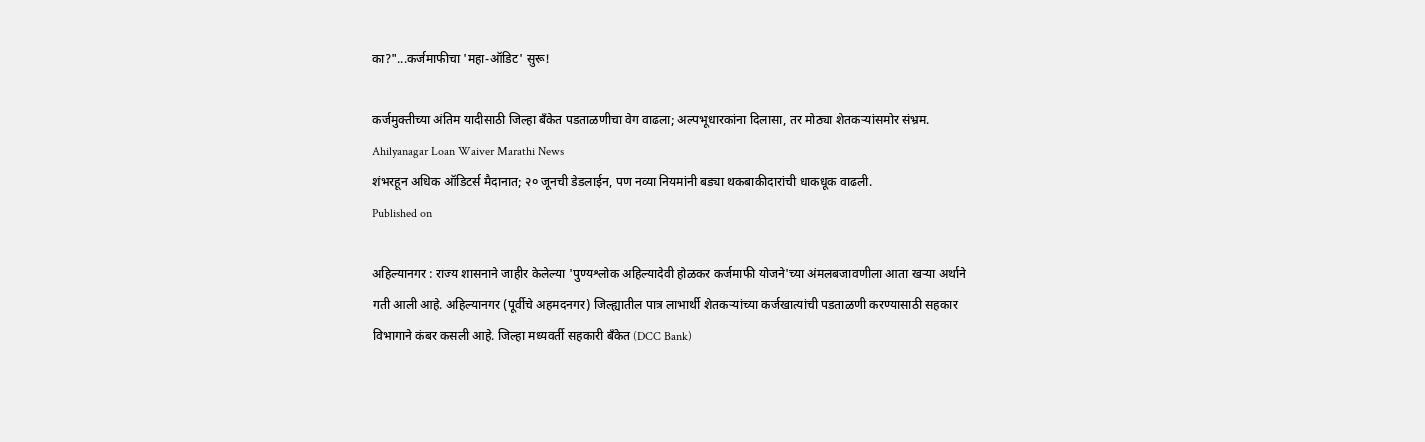का?"...कर्जमाफीचा 'महा-ऑडिट' सुरू!

कर्जमुक्तीच्या अंतिम यादीसाठी जिल्हा बँकेत पडताळणीचा वेग वाढला; अल्पभूधारकांना दिलासा, तर मोठ्या शेतकऱ्यांसमोर संभ्रम.
Ahilyanagar Loan Waiver Marathi News
शंभरहून अधिक ऑडिटर्स मैदानात; २० जूनची डेडलाईन, पण नव्या नियमांनी बड्या थकबाकीदारांची धाकधूक वाढली.
Published on

अहिल्यानगर : राज्य शासनाने जाहीर केलेल्या 'पुण्यश्लोक अहिल्यादेवी होळकर कर्जमाफी योजने'च्या अंमलबजावणीला आता खऱ्या अर्थाने गती आली आहे. अहिल्यानगर (पूर्वीचे अहमदनगर) जिल्ह्यातील पात्र लाभार्थी शेतकऱ्यांच्या कर्जखात्यांची पडताळणी करण्यासाठी सहकार विभागाने कंबर कसली आहे. जिल्हा मध्यवर्ती सहकारी बँकेत (DCC Bank)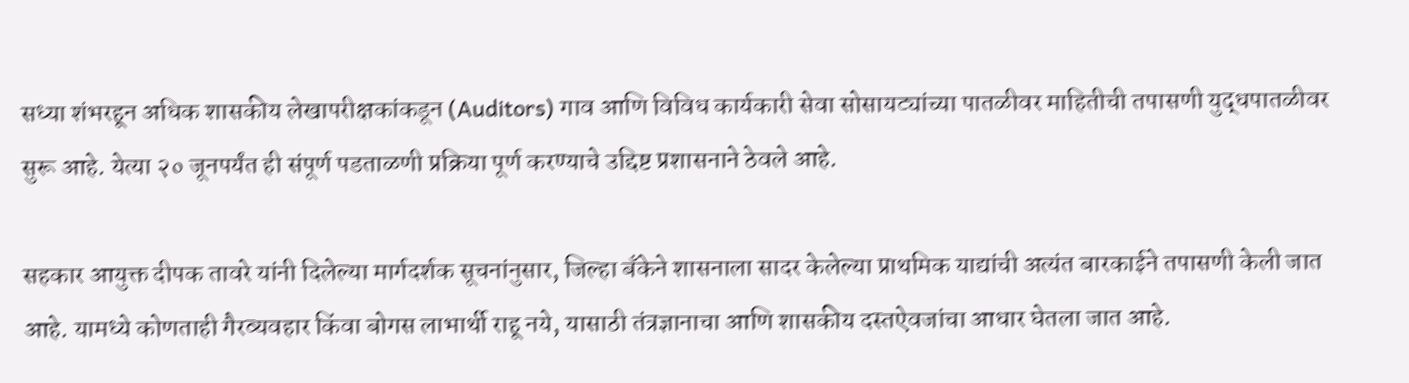सध्या शंभरहून अधिक शासकीय लेखापरीक्षकांकडून (Auditors) गाव आणि विविध कार्यकारी सेवा सोसायट्यांच्या पातळीवर माहितीची तपासणी युद्धपातळीवर सुरू आहे. येत्या २० जूनपर्यंत ही संपूर्ण पडताळणी प्रक्रिया पूर्ण करण्याचे उद्दिष्ट प्रशासनाने ठेवले आहे.

सहकार आयुक्त दीपक तावरे यांनी दिलेल्या मार्गदर्शक सूचनांनुसार, जिल्हा बँकेने शासनाला सादर केलेल्या प्राथमिक याद्यांची अत्यंत बारकाईने तपासणी केली जात आहे. यामध्ये कोणताही गैरव्यवहार किंवा बोगस लाभार्थी राहू नये, यासाठी तंत्रज्ञानाचा आणि शासकीय दस्तऐवजांचा आधार घेतला जात आहे.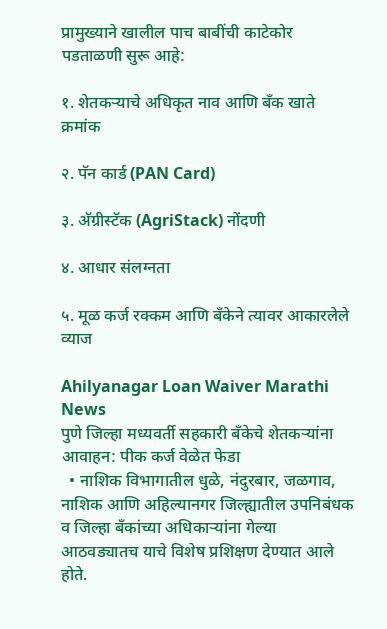प्रामुख्याने खालील पाच बाबींची काटेकोर पडताळणी सुरू आहे:

१. शेतकऱ्याचे अधिकृत नाव आणि बँक खाते क्रमांक

२. पॅन कार्ड (PAN Card)

३. अ‍ॅग्रीस्टॅक (AgriStack) नोंदणी

४. आधार संलग्नता

५. मूळ कर्ज रक्कम आणि बँकेने त्यावर आकारलेले व्याज

Ahilyanagar Loan Waiver Marathi News
पुणे जिल्हा मध्यवर्ती सहकारी बँकेचे शेतकऱ्यांना आवाहन: पीक कर्ज वेळेत फेडा
  • नाशिक विभागातील धुळे, नंदुरबार, जळगाव, नाशिक आणि अहिल्यानगर जिल्ह्यातील उपनिबंधक व जिल्हा बँकांच्या अधिकाऱ्यांना गेल्या आठवड्यातच याचे विशेष प्रशिक्षण देण्यात आले होते.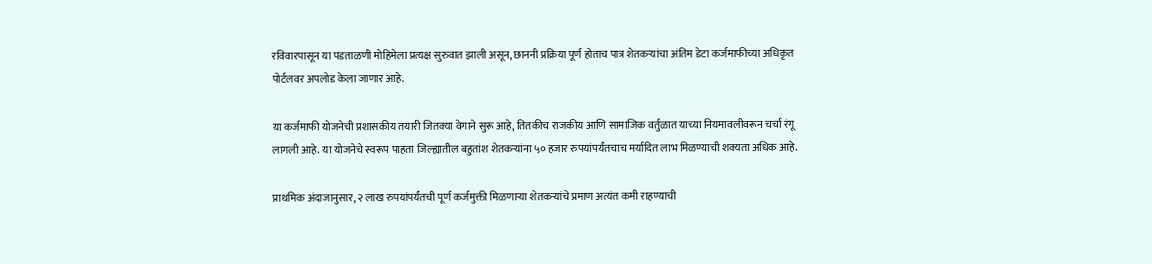रविवारपासून या पडताळणी मोहिमेला प्रत्यक्ष सुरुवात झाली असून, छाननी प्रक्रिया पूर्ण होताच पात्र शेतकऱ्यांचा अंतिम डेटा कर्जमाफीच्या अधिकृत पोर्टलवर अपलोड केला जाणार आहे.

या कर्जमाफी योजनेची प्रशासकीय तयारी जितक्या वेगाने सुरू आहे, तितकीच राजकीय आणि सामाजिक वर्तुळात याच्या नियमावलीवरून चर्चा रंगू लागली आहे. या योजनेचे स्वरूप पाहता जिल्ह्यातील बहुतांश शेतकऱ्यांना ५० हजार रुपयांपर्यंतचाच मर्यादित लाभ मिळण्याची शक्यता अधिक आहे.

प्राथमिक अंदाजानुसार, २ लाख रुपयांपर्यंतची पूर्ण कर्जमुक्ती मिळणाऱ्या शेतकऱ्यांचे प्रमाण अत्यंत कमी राहण्याची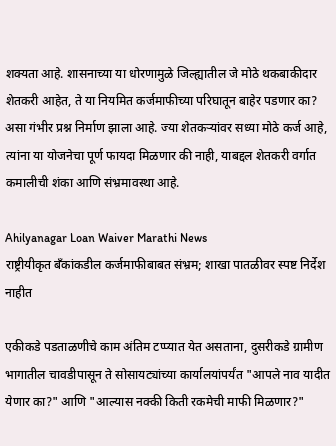शक्यता आहे. शासनाच्या या धोरणामुळे जिल्ह्यातील जे मोठे थकबाकीदार शेतकरी आहेत, ते या नियमित कर्जमाफीच्या परिघातून बाहेर पडणार का? असा गंभीर प्रश्न निर्माण झाला आहे. ज्या शेतकऱ्यांवर सध्या मोठे कर्ज आहे, त्यांना या योजनेचा पूर्ण फायदा मिळणार की नाही, याबद्दल शेतकरी वर्गात कमालीची शंका आणि संभ्रमावस्था आहे.

Ahilyanagar Loan Waiver Marathi News
राष्ट्रीयीकृत बँकांकडील कर्जमाफीबाबत संभ्रम; शाखा पातळीवर स्पष्ट निर्देश नाहीत

एकीकडे पडताळणीचे काम अंतिम टप्प्यात येत असताना, दुसरीकडे ग्रामीण भागातील चावडीपासून ते सोसायट्यांच्या कार्यालयांपर्यंत "आपले नाव यादीत येणार का?" आणि "आल्यास नक्की किती रकमेची माफी मिळणार?"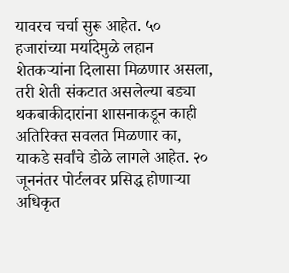यावरच चर्चा सुरू आहेत. ५० हजारांच्या मर्यादेमुळे लहान शेतकऱ्यांना दिलासा मिळणार असला, तरी शेती संकटात असलेल्या बड्या थकबाकीदारांना शासनाकडून काही अतिरिक्त सवलत मिळणार का, याकडे सर्वांचे डोळे लागले आहेत. २० जूननंतर पोर्टलवर प्रसिद्ध होणाऱ्या अधिकृत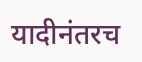यादीनंतरच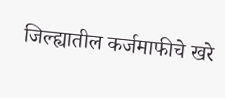जिल्ह्यातील कर्जमाफीचे खरे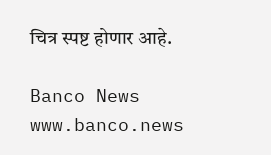चित्र स्पष्ट होणार आहे.

Banco News
www.banco.news